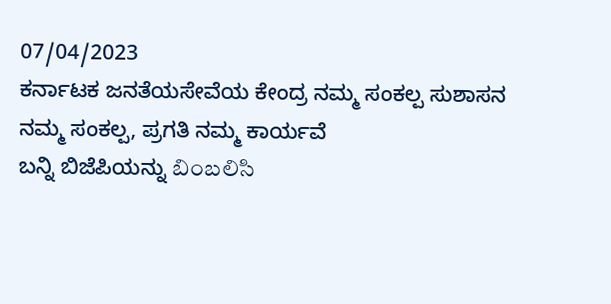07/04/2023
ಕರ್ನಾಟಕ ಜನತೆಯಸೇವೆಯ ಕೇಂದ್ರ ನಮ್ಮ ಸಂಕಲ್ಪ ಸುಶಾಸನ ನಮ್ಮ ಸಂಕಲ್ಪ, ಪ್ರಗತಿ ನಮ್ಮ ಕಾರ್ಯವೆ
ಬನ್ನಿ ಬಿಜೆಪಿಯನ್ನು బింబలిసి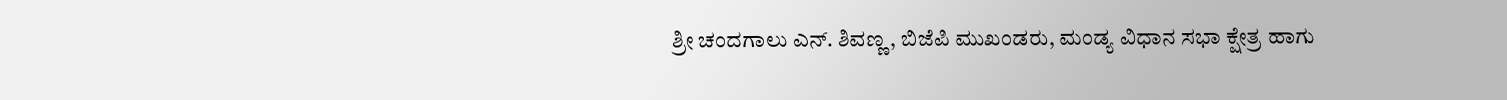ಶ್ರೀ ಚಂದಗಾಲು ಎನ್. ಶಿವಣ್ಣ, ಬಿಜೆಪಿ ಮುಖಂಡರು, ಮಂಡ್ಯ ವಿಧಾನ ಸಭಾ ಕ್ಷೇತ್ರ ಹಾಗು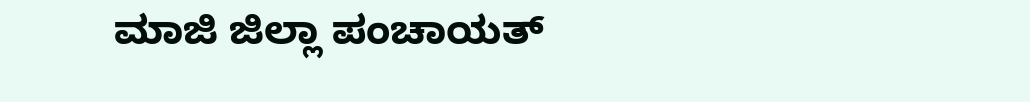ಮಾಜಿ ಜಿಲ್ಲಾ ಪಂಚಾಯತ್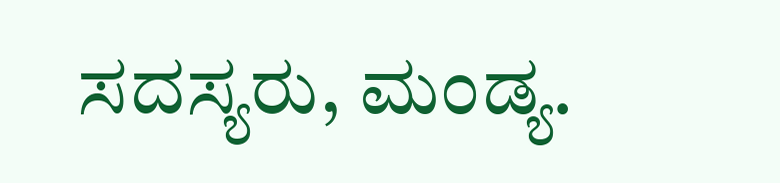ಸದಸ್ಯರು, ಮಂಡ್ಯ.